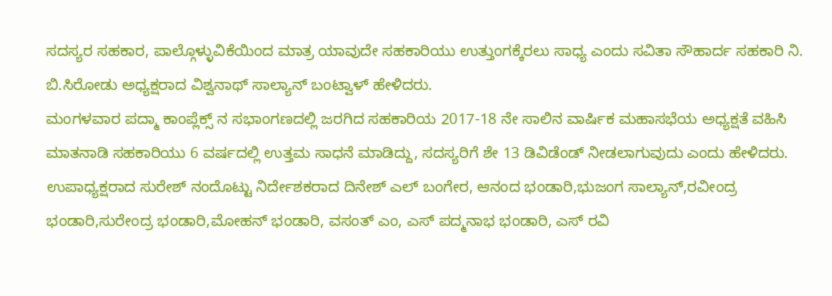ಸದಸ್ಯರ ಸಹಕಾರ, ಪಾಲ್ಗೊಳ್ಳುವಿಕೆಯಿಂದ ಮಾತ್ರ ಯಾವುದೇ ಸಹಕಾರಿಯು ಉತ್ತುಂಗಕ್ಕೆರಲು ಸಾಧ್ಯ ಎಂದು ಸವಿತಾ ಸೌಹಾರ್ದ ಸಹಕಾರಿ ನಿ. ಬಿ.ಸಿರೋಡು ಅಧ್ಯಕ್ಷರಾದ ವಿಶ್ವನಾಥ್ ಸಾಲ್ಯಾನ್ ಬಂಟ್ವಾಳ್ ಹೇಳಿದರು.
ಮಂಗಳವಾರ ಪದ್ಮಾ ಕಾಂಪ್ಲೆಕ್ಸ್ ನ ಸಭಾಂಗಣದಲ್ಲಿ ಜರಗಿದ ಸಹಕಾರಿಯ 2017-18 ನೇ ಸಾಲಿನ ವಾರ್ಷಿಕ ಮಹಾಸಭೆಯ ಅಧ್ಯಕ್ಷತೆ ವಹಿಸಿ ಮಾತನಾಡಿ ಸಹಕಾರಿಯು 6 ವರ್ಷದಲ್ಲಿ ಉತ್ತಮ ಸಾಧನೆ ಮಾಡಿದ್ದು, ಸದಸ್ಯರಿಗೆ ಶೇ 13 ಡಿವಿಡೆಂಡ್ ನೀಡಲಾಗುವುದು ಎಂದು ಹೇಳಿದರು.
ಉಪಾಧ್ಯಕ್ಷರಾದ ಸುರೇಶ್ ನಂದೊಟ್ಟು ನಿರ್ದೇಶಕರಾದ ದಿನೇಶ್ ಎಲ್ ಬಂಗೇರ, ಆನಂದ ಭಂಡಾರಿ,ಭುಜಂಗ ಸಾಲ್ಯಾನ್,ರವೀಂದ್ರ ಭಂಡಾರಿ,ಸುರೇಂದ್ರ ಭಂಡಾರಿ,ಮೋಹನ್ ಭಂಡಾರಿ, ವಸಂತ್ ಎಂ, ಎಸ್ ಪದ್ಮನಾಭ ಭಂಡಾರಿ, ಎಸ್ ರವಿ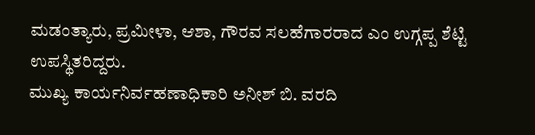ಮಡಂತ್ಯಾರು, ಪ್ರಮೀಳಾ, ಆಶಾ, ಗೌರವ ಸಲಹೆಗಾರರಾದ ಎಂ ಉಗ್ಗಪ್ಪ ಶೆಟ್ಟಿ ಉಪಸ್ಥಿತರಿದ್ದರು.
ಮುಖ್ಯ ಕಾರ್ಯನಿರ್ವಹಣಾಧಿಕಾರಿ ಅನೀಶ್ ಬಿ. ವರದಿ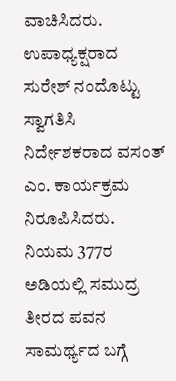ವಾಚಿಸಿದರು. ಉಪಾಧ್ಯಕ್ಷರಾದ ಸುರೇಶ್ ನಂದೊಟ್ಟು ಸ್ವಾಗತಿಸಿ ನಿರ್ದೇಶಕರಾದ ವಸಂತ್ ಎಂ. ಕಾರ್ಯಕ್ರಮ ನಿರೂಪಿಸಿದರು.
ನಿಯಮ 377ರ ಅಡಿಯಲ್ಲಿ ಸಮುದ್ರ ತೀರದ ಪವನ ಸಾಮರ್ಥ್ಯದ ಬಗ್ಗೆ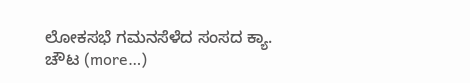ಲೋಕಸಭೆ ಗಮನಸೆಳೆದ ಸಂಸದ ಕ್ಯಾ. ಚೌಟ (more…)